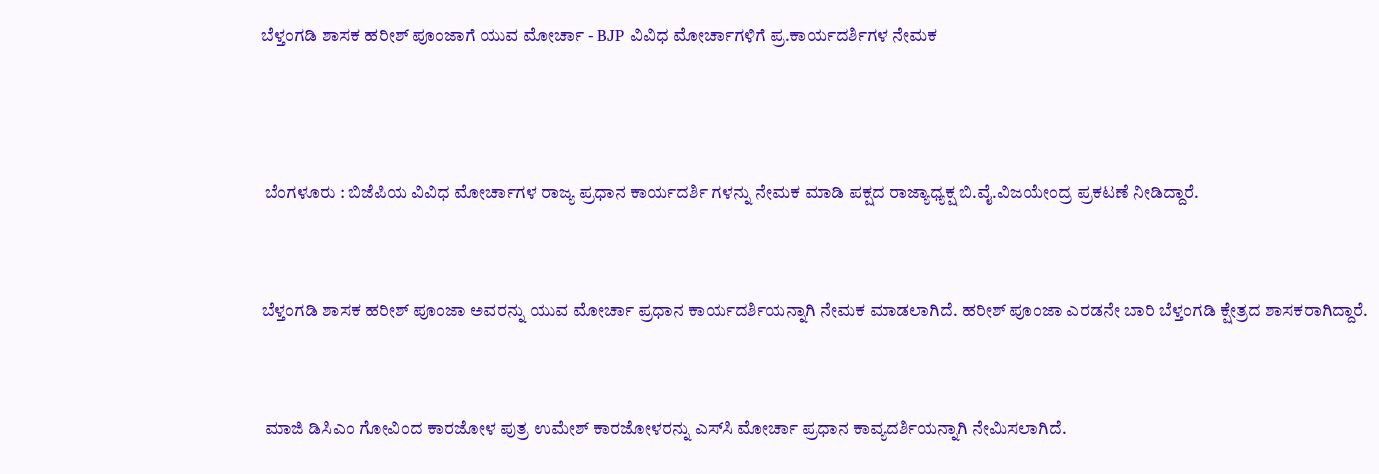ಬೆಳ್ತಂಗಡಿ ಶಾಸಕ ಹರೀಶ್ ಪೂಂಜಾಗೆ ಯುವ ಮೋರ್ಚಾ - BJP ವಿವಿಧ ಮೋರ್ಚಾಗಳಿಗೆ ಪ್ರ.ಕಾರ್ಯದರ್ಶಿಗಳ ನೇಮಕ



 ಬೆಂಗಳೂರು : ಬಿಜೆಪಿಯ ವಿವಿಧ ಮೋರ್ಚಾಗಳ ರಾಜ್ಯ ಪ್ರಧಾನ ಕಾರ್ಯದರ್ಶಿ ಗಳನ್ನು ನೇಮಕ ಮಾಡಿ ಪಕ್ಷದ ರಾಜ್ಯಾಧ್ಯಕ್ಷ ಬಿ.ವೈ.ವಿಜಯೇಂದ್ರ ಪ್ರಕಟಣೆ ನೀಡಿದ್ದಾರೆ.


ಬೆಳ್ತಂಗಡಿ ಶಾಸಕ ಹರೀಶ್ ಪೂಂಜಾ ಅವರನ್ನು ಯುವ ಮೋರ್ಚಾ ಪ್ರಧಾನ ಕಾರ್ಯದರ್ಶಿಯನ್ನಾಗಿ ನೇಮಕ ಮಾಡಲಾಗಿದೆ. ಹರೀಶ್ ಪೂಂಜಾ ಎರಡನೇ ಬಾರಿ ಬೆಳ್ತಂಗಡಿ ಕ್ಷೇತ್ರದ ಶಾಸಕರಾಗಿದ್ದಾರೆ.


 ಮಾಜಿ ಡಿಸಿಎಂ ಗೋವಿಂದ ಕಾರಜೋಳ ಪುತ್ರ ಉಮೇಶ್ ಕಾರಜೋಳರನ್ನು ಎಸ್‌ಸಿ ಮೋರ್ಚಾ ಪ್ರಧಾನ ಕಾವ್ಯದರ್ಶಿಯನ್ನಾಗಿ ನೇಮಿಸಲಾಗಿದೆ.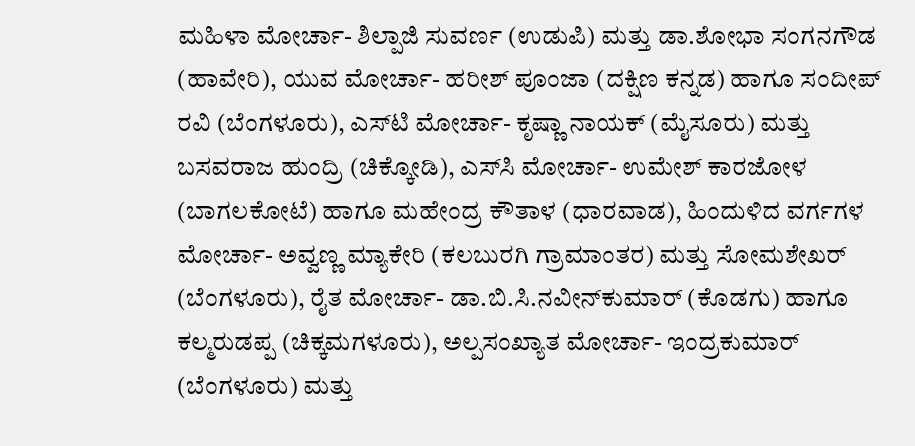ಮಹಿಳಾ ಮೋರ್ಚಾ- ಶಿಲ್ಪಾಜಿ ಸುವರ್ಣ (ಉಡುಪಿ) ಮತ್ತು ಡಾ.ಶೋಭಾ ಸಂಗನಗೌಡ (ಹಾವೇರಿ), ಯುವ ಮೋರ್ಚಾ- ಹರೀಶ್ ಪೂಂಜಾ (ದಕ್ಷಿಣ ಕನ್ನಡ) ಹಾಗೂ ಸಂದೀಪ್ ರವಿ (ಬೆಂಗಳೂರು), ಎಸ್‌ಟಿ ಮೋರ್ಚಾ- ಕೃಷ್ಣಾ ನಾಯಕ್ (ಮೈಸೂರು) ಮತ್ತು ಬಸವರಾಜ ಹುಂದ್ರಿ (ಚಿಕ್ಕೋಡಿ), ಎಸ್‌ಸಿ ಮೋರ್ಚಾ- ಉಮೇಶ್ ಕಾರಜೋಳ (ಬಾಗಲಕೋಟೆ) ಹಾಗೂ ಮಹೇಂದ್ರ ಕೌತಾಳ (ಧಾರವಾಡ), ಹಿಂದುಳಿದ ವರ್ಗಗಳ ಮೋರ್ಚಾ- ಅವ್ವಣ್ಣ ಮ್ಯಾಕೇರಿ (ಕಲಬುರಗಿ ಗ್ರಾಮಾಂತರ) ಮತ್ತು ಸೋಮಶೇಖರ್ (ಬೆಂಗಳೂರು), ರೈತ ಮೋರ್ಚಾ- ಡಾ.ಬಿ.ಸಿ.ನವೀನ್‌ಕುಮಾರ್ (ಕೊಡಗು) ಹಾಗೂ ಕಲ್ಮರುಡಪ್ಪ (ಚಿಕ್ಕಮಗಳೂರು), ಅಲ್ಪಸಂಖ್ಯಾತ ಮೋರ್ಚಾ- ಇಂದ್ರಕುಮಾರ್ (ಬೆಂಗಳೂರು) ಮತ್ತು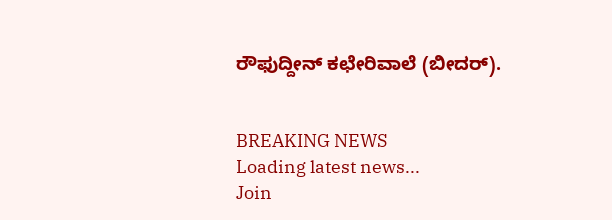ರೌಫುದ್ದೀನ್ ಕಛೇರಿವಾಲೆ (ಬೀದರ್).


BREAKING NEWS
Loading latest news...
Join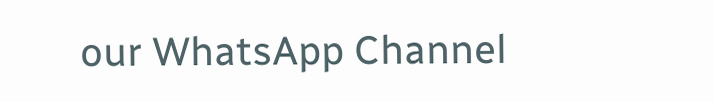our WhatsApp Channel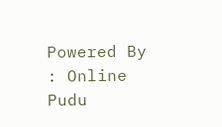Powered By : Online Pudu